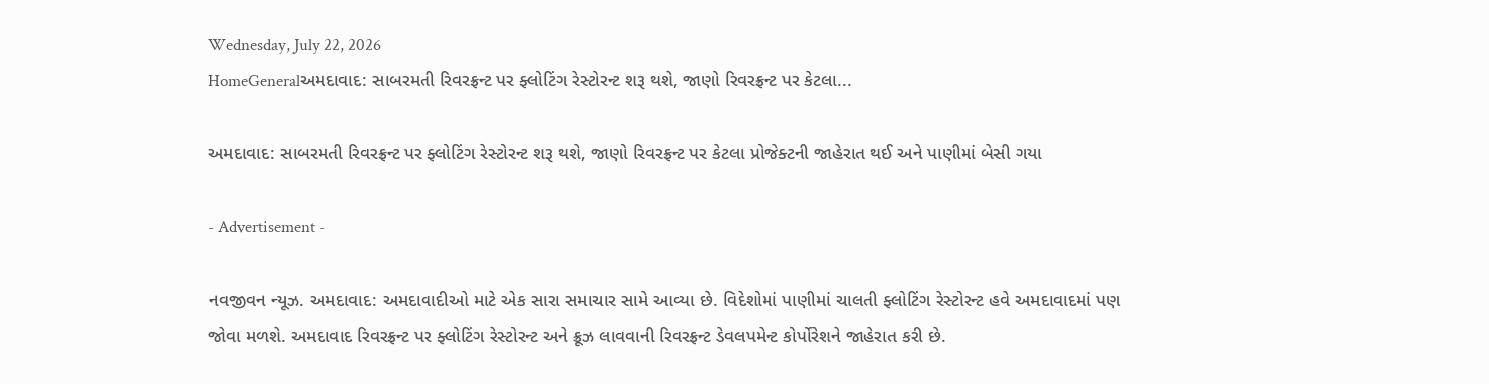Wednesday, July 22, 2026
HomeGeneralઅમદાવાદ: સાબરમતી રિવરફ્રન્ટ પર ફ્લોટિંગ રેસ્ટોરન્ટ શરૂ થશે, જાણો રિવરફ્રન્ટ પર કેટલા...

અમદાવાદ: સાબરમતી રિવરફ્રન્ટ પર ફ્લોટિંગ રેસ્ટોરન્ટ શરૂ થશે, જાણો રિવરફ્રન્ટ પર કેટલા પ્રોજેક્ટની જાહેરાત થઈ અને પાણીમાં બેસી ગયા

- Advertisement -

નવજીવન ન્યૂઝ. અમદાવાદ: અમદાવાદીઓ માટે એક સારા સમાચાર સામે આવ્યા છે. વિદેશોમાં પાણીમાં ચાલતી ફ્લોટિંગ રેસ્ટોરન્ટ હવે અમદાવાદમાં પણ જોવા મળશે. અમદાવાદ રિવરફ્રન્ટ પર ફ્લોટિંગ રેસ્ટોરન્ટ અને ક્રૂઝ લાવવાની રિવરફ્રન્ટ ડેવલપમેન્ટ કોર્પોરેશને જાહેરાત કરી છે.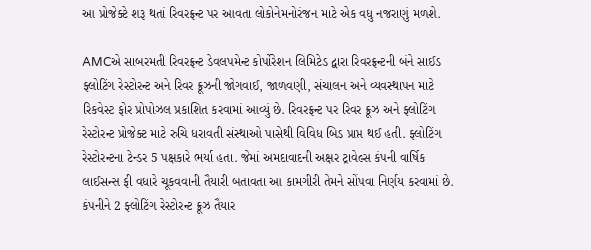આ પ્રોજેક્ટે શરૂ થતાં રિવરફ્રન્ટ પર આવતા લોકોનેમનોરંજન માટે એક વધુ નજરાણું મળશે.

AMCએ સાબરમતી રિવરફ્રન્ટ ડેવલપમેન્ટ કોર્પોરેશન લિમિટેડ દ્વારા રિવરફ્રન્ટની બંને સાઈડ ફ્લોટિંગ રેસ્ટોરન્ટ અને રિવર ક્રૂઝની જોગવાઈ, જાળવણી, સંચાલન અને વ્યવસ્થાપન માટે રિકવેસ્ટ ફોર પ્રોપોઝલ પ્રકાશિત કરવામાં આવ્યું છે. રિવરફ્રન્ટ પર રિવર ક્રૂઝ અને ફ્લોટિંગ રેસ્ટોરન્ટ પ્રોજેક્ટ માટે રુચિ ધરાવતી સંસ્થાઓ પાસેથી વિવિધ બિડ પ્રાપ્ત થઈ હતી. ફ્લોટિંગ રેસ્ટોરન્ટના ટેન્ડર 5 પક્ષકારે ભર્યા હતા. જેમાં અમદાવાદની અક્ષર ટ્રાવેલ્સ કંપની વાર્ષિક લાઈસન્સ ફી વધારે ચૂકવવાની તૈયારી બતાવતા આ કામગીરી તેમને સોંપવા નિર્ણય કરવામાં છે. કંપનીને 2 ફ્લોટિંગ રેસ્ટોરન્ટ ક્રૂઝ તૈયાર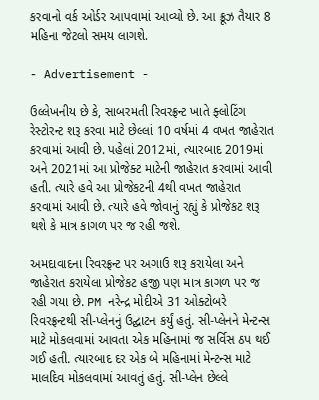કરવાનો વર્ક ઓર્ડર આપવામાં આવ્યો છે. આ ક્રૂઝ તૈયાર 8 મહિના જેટલો સમય લાગશે.

- Advertisement -

ઉલ્લેખનીય છે કે, સાબરમતી રિવરફ્રન્ટ ખાતે ફ્લોટિંગ રેસ્ટોરન્ટ શરૂ કરવા માટે છેલ્લાં 10 વર્ષમાં 4 વખત જાહેરાત કરવામાં આવી છે. પહેલાં 2012માં, ત્યારબાદ 2019માં અને 2021માં આ પ્રોજેક્ટ માટેની જાહેરાત કરવામાં આવી હતી. ત્યારે હવે આ પ્રોજેકટની 4થી વખત જાહેરાત કરવામાં આવી છે. ત્યારે હવે જોવાનું રહ્યું કે પ્રોજેકટ શરૂ થશે કે માત્ર કાગળ પર જ રહી જશે.

અમદાવાદના રિવરફ્રન્ટ પર અગાઉ શરૂ કરાયેલા અને જાહેરાત કરાયેલા પ્રોજેકટ હજી પણ માત્ર કાગળ પર જ રહી ગયા છે. PM નરેન્દ્ર મોદીએ 31 ઓક્ટોબરે રિવરફ્રન્ટથી સી-પ્લેનનું ઉદ્ઘાટન કર્યું હતું. સી-પ્લેનને મેન્ટન્સ માટે મોકલવામાં આવતા એક મહિનામાં જ સર્વિસ ઠપ થઈ ગઈ હતી. ત્યારબાદ દર એક બે મહિનામાં મેન્ટન્સ માટે માલદિવ મોકલવામાં આવતું હતું. સી-પ્લેન છેલ્લે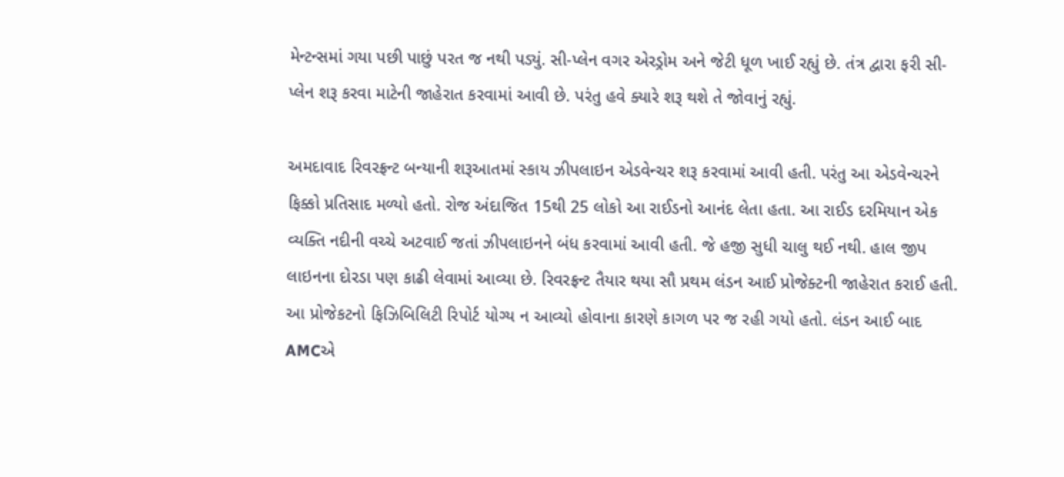મેન્ટન્સમાં ગયા પછી પાછું પરત જ નથી પડ્યું. સી-પ્લેન વગર એરડ્રોમ અને જેટી ધૂળ ખાઈ રહ્યું છે. તંત્ર દ્વારા ફરી સી-પ્લેન શરૂ કરવા માટેની જાહેરાત કરવામાં આવી છે. પરંતુ હવે ક્યારે શરૂ થશે તે જોવાનું રહ્યું.

અમદાવાદ રિવરફ્રન્ટ બન્યાની શરૂઆતમાં સ્કાય ઝીપલાઇન એડવેન્ચર શરૂ કરવામાં આવી હતી. પરંતુ આ એડવેન્ચરને ફિક્કો પ્રતિસાદ મળ્યો હતો. રોજ અંદાજિત 15થી 25 લોકો આ રાઈડનો આનંદ લેતા હતા. આ રાઈડ દરમિયાન એક વ્યક્તિ નદીની વચ્ચે અટવાઈ જતાં ઝીપલાઇનને બંધ કરવામાં આવી હતી. જે હજી સુધી ચાલુ થઈ નથી. હાલ જીપ લાઇનના દોરડા પણ કાઢી લેવામાં આવ્યા છે. રિવરફ્રન્ટ તૈયાર થયા સૌ પ્રથમ લંડન આઈ પ્રોજેક્ટની જાહેરાત કરાઈ હતી. આ પ્રોજેકટનો ફિઝિબિલિટી રિપોર્ટ યોગ્ય ન આવ્યો હોવાના કારણે કાગળ પર જ રહી ગયો હતો. લંડન આઈ બાદ AMCએ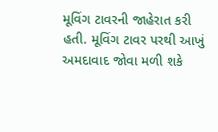મૂવિંગ ટાવરની જાહેરાત કરી હતી. મૂવિંગ ટાવર પરથી આખું અમદાવાદ જોવા મળી શકે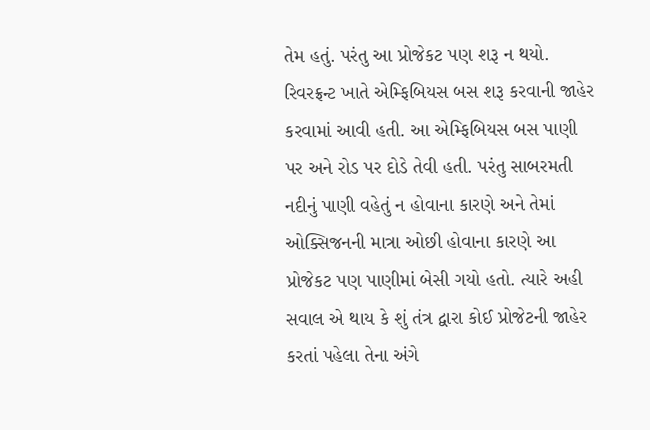તેમ હતું. પરંતુ આ પ્રોજેકટ પણ શરૂ ન થયો. રિવરફ્રન્ટ ખાતે એમ્ફિબિયસ બસ શરૂ કરવાની જાહેર કરવામાં આવી હતી. આ એમ્ફિબિયસ બસ પાણી પર અને રોડ પર દોડે તેવી હતી. પરંતુ સાબરમતી નદીનું પાણી વહેતું ન હોવાના કારણે અને તેમાં ઓક્સિજનની માત્રા ઓછી હોવાના કારણે આ પ્રોજેકટ પણ પાણીમાં બેસી ગયો હતો. ત્યારે અહી સવાલ એ થાય કે શું તંત્ર દ્વારા કોઈ પ્રોજેટની જાહેર કરતાં પહેલા તેના અંગે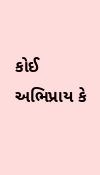કોઈ અભિપ્રાય કે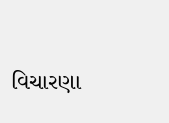વિચારણા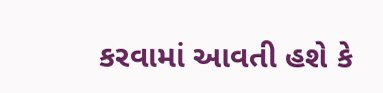કરવામાં આવતી હશે કે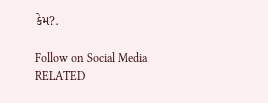કેમ?.

Follow on Social Media
RELATED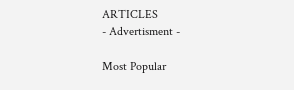ARTICLES
- Advertisment -

Most Popular